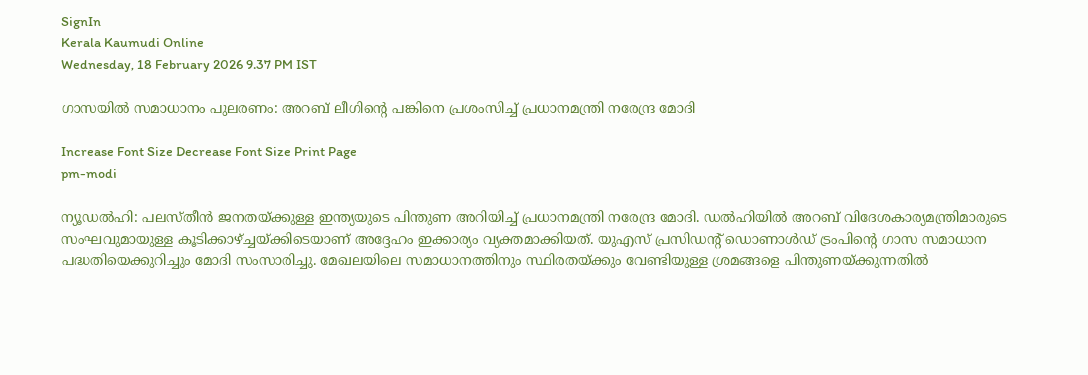SignIn
Kerala Kaumudi Online
Wednesday, 18 February 2026 9.37 PM IST

ഗാസയിൽ സമാധാനം പുലരണം: അറബ് ലീഗിന്റെ പങ്കിനെ പ്രശംസിച്ച് പ്രധാനമന്ത്രി നരേന്ദ്ര മോദി

Increase Font Size Decrease Font Size Print Page
pm-modi

ന്യൂഡൽഹി: പലസ്തീൻ ജനതയ്ക്കുള്ള ഇന്ത്യയുടെ പിന്തുണ അറിയിച്ച് പ്രധാനമന്ത്രി നരേന്ദ്ര മോദി. ഡൽഹിയിൽ അറബ് വിദേശകാര്യമന്ത്രിമാരുടെ സംഘവുമായുള്ള കൂടിക്കാഴ്ച്ചയ്ക്കിടെയാണ് അദ്ദേഹം ഇക്കാര്യം വ്യക്തമാക്കിയത്. യുഎസ് പ്രസിഡന്റ് ഡൊണാൾഡ് ട്രംപിന്റെ ഗാസ സമാധാന പദ്ധതിയെക്കുറിച്ചും മോദി സംസാരിച്ചു. മേഖലയിലെ സമാധാനത്തിനും സ്ഥിരതയ്ക്കും വേണ്ടിയുള്ള ശ്രമങ്ങളെ പിന്തുണയ്ക്കുന്നതിൽ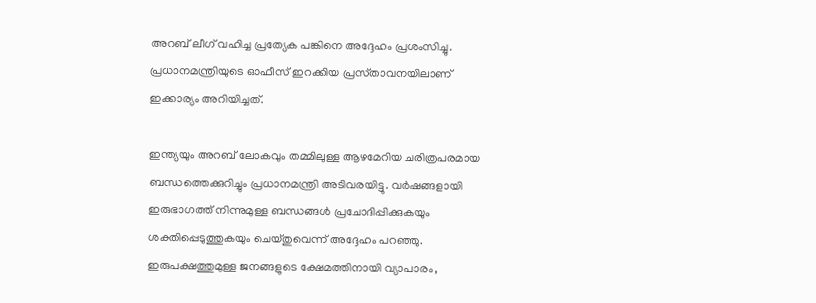അറബ് ലീഗ് വഹിച്ച പ്രത്യേക പങ്കിനെ അദ്ദേഹം പ്രശംസിച്ചു. പ്രധാനമന്ത്രിയുടെ ഓഫീസ് ഇറക്കിയ പ്രസ്‌‌താവനയിലാണ് ഇക്കാര്യം അറിയിച്ചത്.

ഇന്ത്യയും അറബ് ലോകവും തമ്മിലുള്ള ആഴമേറിയ ചരിത്രപരമായ ബന്ധത്തെക്കുറിച്ചും പ്രധാനമന്ത്രി അടിവരയിട്ടു. വർഷങ്ങളായി ഇരുഭാഗത്ത് നിന്നുമുള്ള ബന്ധങ്ങൾ പ്രചോദിപ്പിക്കുകയും ശക്തിപ്പെടുത്തുകയും ചെയ്തുവെന്ന് അദ്ദേഹം പറഞ്ഞു. ഇരുപക്ഷത്തുമുള്ള ജനങ്ങളുടെ ക്ഷേമത്തിനായി വ്യാപാരം,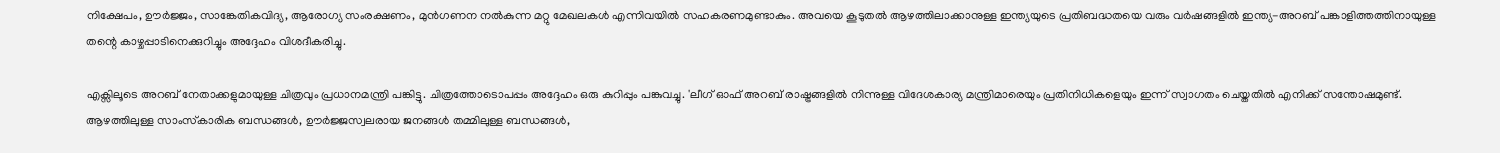നിക്ഷേപം, ഊർജ്ജം, സാങ്കേതികവിദ്യ, ആരോഗ്യ സംരക്ഷണം, മുൻഗണന നൽകുന്ന മറ്റു മേഖലകൾ എന്നിവയിൽ സഹകരണമുണ്ടാകും. അവയെ കൂടുതൽ ആഴത്തിലാക്കാനുള്ള ഇന്ത്യയുടെ പ്രതിബദ്ധതയെ വരും വർഷങ്ങളിൽ ഇന്ത്യ-അറബ് പങ്കാളിത്തത്തിനായുള്ള തന്റെ കാഴ്ചപ്പാടിനെക്കുറിച്ചും അദ്ദേഹം വിശദീകരിച്ചു.

എക്സിലൂടെ അറബ് നേതാക്കളുമായുള്ള ചിത്രവും പ്രധാനമന്ത്രി പങ്കിട്ടു. ചിത്രത്തോടൊപപ്പം അദ്ദേഹം ഒരു കുറിപ്പും പങ്കുവച്ചു. 'ലീഗ് ഓഫ് അറബ് രാഷ്ട്രങ്ങളിൽ നിന്നുള്ള വിദേശകാര്യ മന്ത്രിമാരെയും പ്രതിനിധികളെയും ഇന്ന് സ്വാഗതം ചെയ്തതിൽ എനിക്ക് സന്തോഷമുണ്ട്. ആഴത്തിലുള്ള സാംസ്‌കാരിക ബന്ധങ്ങൾ, ഊർജ്ജസ്വലരായ ജനങ്ങൾ തമ്മിലുള്ള ബന്ധങ്ങൾ,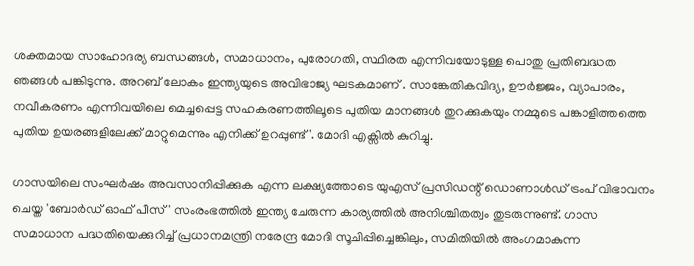ശക്തമായ സാഹോദര്യ ബന്ധങ്ങൾ, സമാധാനം, പുരോഗതി, സ്ഥിരത എന്നിവയോടുള്ള പൊതു പ്രതിബദ്ധത ഞങ്ങൾ പങ്കിടുന്നു. അറബ് ലോകം ഇന്ത്യയുടെ അവിഭാജ്യ ഘടകമാണ് . സാങ്കേതികവിദ്യ, ഊർജ്ജം, വ്യാപാരം, നവീകരണം എന്നിവയിലെ മെച്ചപ്പെട്ട സഹകരണത്തിലൂടെ പുതിയ മാനങ്ങൾ തുറക്കുകയും നമ്മുടെ പങ്കാളിത്തത്തെ പുതിയ ഉയരങ്ങളിലേക്ക് മാറ്റുമെന്നും എനിക്ക് ഉറപ്പുണ്ട്'. മോദി എക്സിൽ കുറിച്ചു.

ഗാസയിലെ സംഘർഷം അവസാനിപ്പിക്കുക എന്ന ലക്ഷ്യത്തോടെ യുഎസ് പ്രസിഡന്റ് ഡൊണാൾഡ് ട്രംപ് വിഭാവനം ചെയ്ത 'ബോർഡ് ഓഫ് പീസ്' സംരംഭത്തിൽ ഇന്ത്യ ചേരുന്ന കാര്യത്തിൽ അനിശ്ചിതത്വം തുടരുന്നുണ്ട്. ഗാസ സമാധാന പദ്ധതിയെക്കുറിച്ച് പ്രധാനമന്ത്രി നരേന്ദ്ര മോദി സൂചിപ്പിച്ചെങ്കിലും, സമിതിയിൽ അംഗമാകുന്ന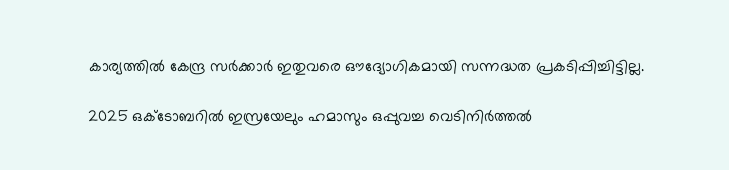കാര്യത്തിൽ കേന്ദ്ര സർക്കാർ ഇതുവരെ ഔദ്യോഗികമായി സന്നദ്ധത പ്രകടിപ്പിച്ചിട്ടില്ല.

2025 ഒക്ടോബറിൽ ഇസ്രയേലും ഹമാസും ഒപ്പുവച്ച വെടിനിർത്തൽ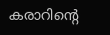കരാറിന്റെ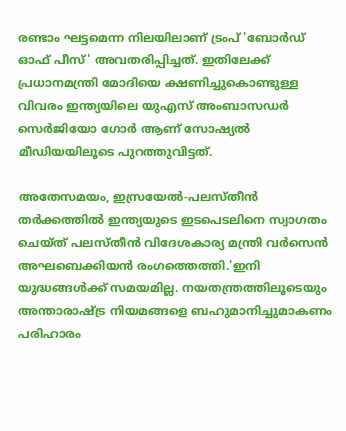രണ്ടാം ഘട്ടമെന്ന നിലയിലാണ് ട്രംപ് 'ബോർഡ് ഓഫ് പീസ്' അവതരിപ്പിച്ചത്. ഇതിലേക്ക് പ്രധാനമന്ത്രി മോദിയെ ക്ഷണിച്ചുകൊണ്ടുള്ള വിവരം ഇന്ത്യയിലെ യുഎസ് അംബാസഡർ സെർജിയോ ഗോർ ആണ് സോഷ്യൽ മീഡിയയിലൂടെ പുറത്തുവിട്ടത്.

അതേസമയം, ഇസ്രയേൽ-പലസ്തീൻ തർക്കത്തിൽ ഇന്ത്യയുടെ ഇടപെടലിനെ സ്വാഗതം ചെയ്ത് പലസ്തീൻ വിദേശകാര്യ മന്ത്രി വർസെൻ അഘബെക്കിയൻ രംഗത്തെത്തി.'ഇനി യുദ്ധങ്ങൾക്ക് സമയമില്ല. നയതന്ത്രത്തിലൂടെയും അന്താരാഷ്ട്ര നിയമങ്ങളെ ബഹുമാനിച്ചുമാകണം പരിഹാരം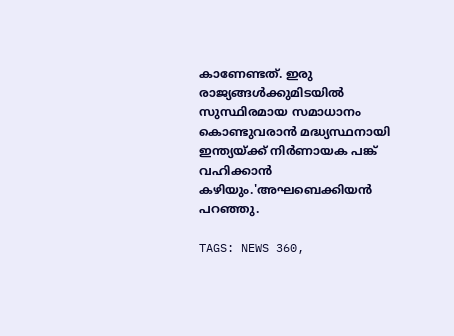കാണേണ്ടത്. ഇരു രാജ്യങ്ങൾക്കുമിടയിൽ സുസ്ഥിരമായ സമാധാനം കൊണ്ടുവരാൻ മദ്ധ്യസ്ഥനായി ഇന്ത്യയ്ക്ക് നിർണായക പങ്ക് വഹിക്കാൻ കഴിയും.'അഘബെക്കിയൻ പറഞ്ഞു.

TAGS: NEWS 360,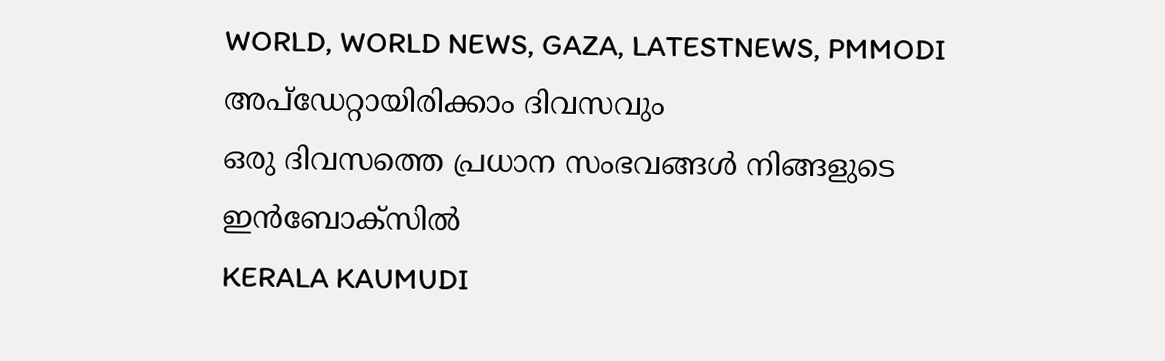WORLD, WORLD NEWS, GAZA, LATESTNEWS, PMMODI
അപ്ഡേറ്റായിരിക്കാം ദിവസവും
ഒരു ദിവസത്തെ പ്രധാന സംഭവങ്ങൾ നിങ്ങളുടെ ഇൻബോക്സിൽ
KERALA KAUMUDI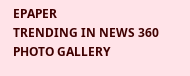EPAPER
TRENDING IN NEWS 360
PHOTO GALLERY